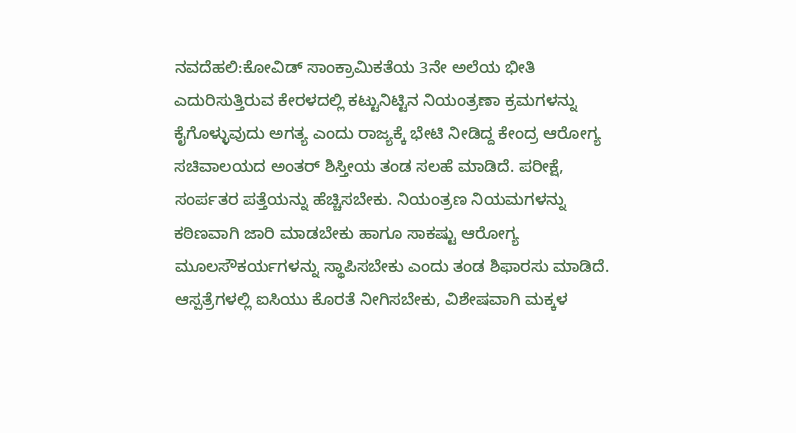ನವದೆಹಲಿ:ಕೋವಿಡ್ ಸಾಂಕ್ರಾಮಿಕತೆಯ 3ನೇ ಅಲೆಯ ಭೀತಿ ಎದುರಿಸುತ್ತಿರುವ ಕೇರಳದಲ್ಲಿ ಕಟ್ಟುನಿಟ್ಟಿನ ನಿಯಂತ್ರಣಾ ಕ್ರಮಗಳನ್ನು ಕೈಗೊಳ್ಳುವುದು ಅಗತ್ಯ ಎಂದು ರಾಜ್ಯಕ್ಕೆ ಭೇಟಿ ನೀಡಿದ್ದ ಕೇಂದ್ರ ಆರೋಗ್ಯ ಸಚಿವಾಲಯದ ಅಂತರ್ ಶಿಸ್ತೀಯ ತಂಡ ಸಲಹೆ ಮಾಡಿದೆ. ಪರೀಕ್ಷೆ, ಸಂರ್ಪತರ ಪತ್ತೆಯನ್ನು ಹೆಚ್ಚಿಸಬೇಕು. ನಿಯಂತ್ರಣ ನಿಯಮಗಳನ್ನು ಕಠಿಣವಾಗಿ ಜಾರಿ ಮಾಡಬೇಕು ಹಾಗೂ ಸಾಕಷ್ಟು ಆರೋಗ್ಯ ಮೂಲಸೌಕರ್ಯಗಳನ್ನು ಸ್ಥಾಪಿಸಬೇಕು ಎಂದು ತಂಡ ಶಿಫಾರಸು ಮಾಡಿದೆ.
ಆಸ್ಪತ್ರೆಗಳಲ್ಲಿ ಐಸಿಯು ಕೊರತೆ ನೀಗಿಸಬೇಕು, ವಿಶೇಷವಾಗಿ ಮಕ್ಕಳ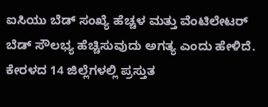ಐಸಿಯು ಬೆಡ್ ಸಂಖ್ಯೆ ಹೆಚ್ಚಳ ಮತ್ತು ವೆಂಟಿಲೇಟರ್ ಬೆಡ್ ಸೌಲಭ್ಯ ಹೆಚ್ಚಿಸುವುದು ಅಗತ್ಯ ಎಂದು ಹೇಳಿದೆ. ಕೇರಳದ 14 ಜಿಲ್ಲೆಗಳಲ್ಲಿ ಪ್ರಸ್ತುತ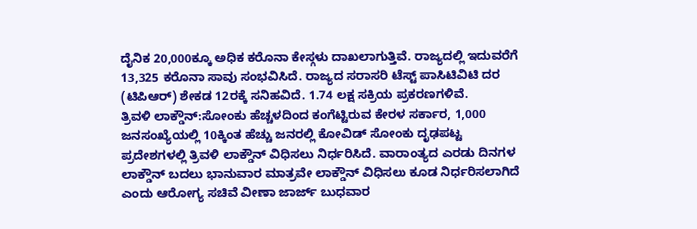ದೈನಿಕ 20,000ಕ್ಕೂ ಅಧಿಕ ಕರೊನಾ ಕೇಸ್ಗಳು ದಾಖಲಾಗುತ್ತಿವೆ. ರಾಜ್ಯದಲ್ಲಿ ಇದುವರೆಗೆ 13,325 ಕರೊನಾ ಸಾವು ಸಂಭವಿಸಿದೆ. ರಾಜ್ಯದ ಸರಾಸರಿ ಟೆಸ್ಟ್ ಪಾಸಿಟಿವಿಟಿ ದರ (ಟಿಪಿಆರ್) ಶೇಕಡ 12ರಕ್ಕೆ ಸನಿಹವಿದೆ. 1.74 ಲಕ್ಷ ಸಕ್ರಿಯ ಪ್ರಕರಣಗಳಿವೆ.
ತ್ರಿವಳಿ ಲಾಕ್ಡೌನ್:ಸೋಂಕು ಹೆಚ್ಚಳದಿಂದ ಕಂಗೆಟ್ಟಿರುವ ಕೇರಳ ಸರ್ಕಾರ, 1,000 ಜನಸಂಖ್ಯೆಯಲ್ಲಿ 10ಕ್ಕಿಂತ ಹೆಚ್ಚು ಜನರಲ್ಲಿ ಕೋವಿಡ್ ಸೋಂಕು ದೃಢಪಟ್ಟ ಪ್ರದೇಶಗಳಲ್ಲಿ ತ್ರಿವಳಿ ಲಾಕ್ಡೌನ್ ವಿಧಿಸಲು ನಿರ್ಧರಿಸಿದೆ. ವಾರಾಂತ್ಯದ ಎರಡು ದಿನಗಳ ಲಾಕ್ಡೌನ್ ಬದಲು ಭಾನುವಾರ ಮಾತ್ರವೇ ಲಾಕ್ಡೌನ್ ವಿಧಿಸಲು ಕೂಡ ನಿರ್ಧರಿಸಲಾಗಿದೆ ಎಂದು ಆರೋಗ್ಯ ಸಚಿವೆ ವೀಣಾ ಜಾರ್ಜ್ ಬುಧವಾರ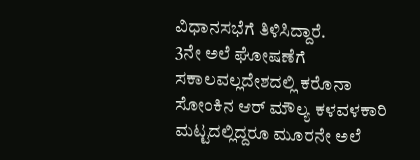ವಿಧಾನಸಭೆಗೆ ತಿಳಿಸಿದ್ದಾರೆ.
3ನೇ ಅಲೆ ಘೋಷಣೆಗೆ ಸಕಾಲವಲ್ಲದೇಶದಲ್ಲಿ ಕರೊನಾ ಸೋಂಕಿನ ಆರ್ ಮೌಲ್ಯ ಕಳವಳಕಾರಿ ಮಟ್ಟದಲ್ಲಿದ್ದರೂ ಮೂರನೇ ಅಲೆ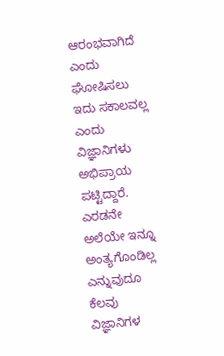ಆರಂಭವಾಗಿದೆ ಎಂದು ಘೋಷಿಸಲು ಇದು ಸಕಾಲವಲ್ಲ ಎಂದು ವಿಜ್ಞಾನಿಗಳು ಅಭಿಪ್ರಾಯ ಪಟ್ಟಿದ್ದಾರೆ. ಎರಡನೇ ಅಲೆಯೇ ಇನ್ನೂ ಅಂತ್ಯಗೊಂಡಿಲ್ಲ ಎನ್ನುವುದೂ ಕೆಲವು ವಿಜ್ಞಾನಿಗಳ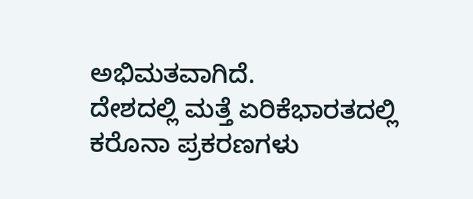ಅಭಿಮತವಾಗಿದೆ.
ದೇಶದಲ್ಲಿ ಮತ್ತೆ ಏರಿಕೆಭಾರತದಲ್ಲಿ ಕರೊನಾ ಪ್ರಕರಣಗಳು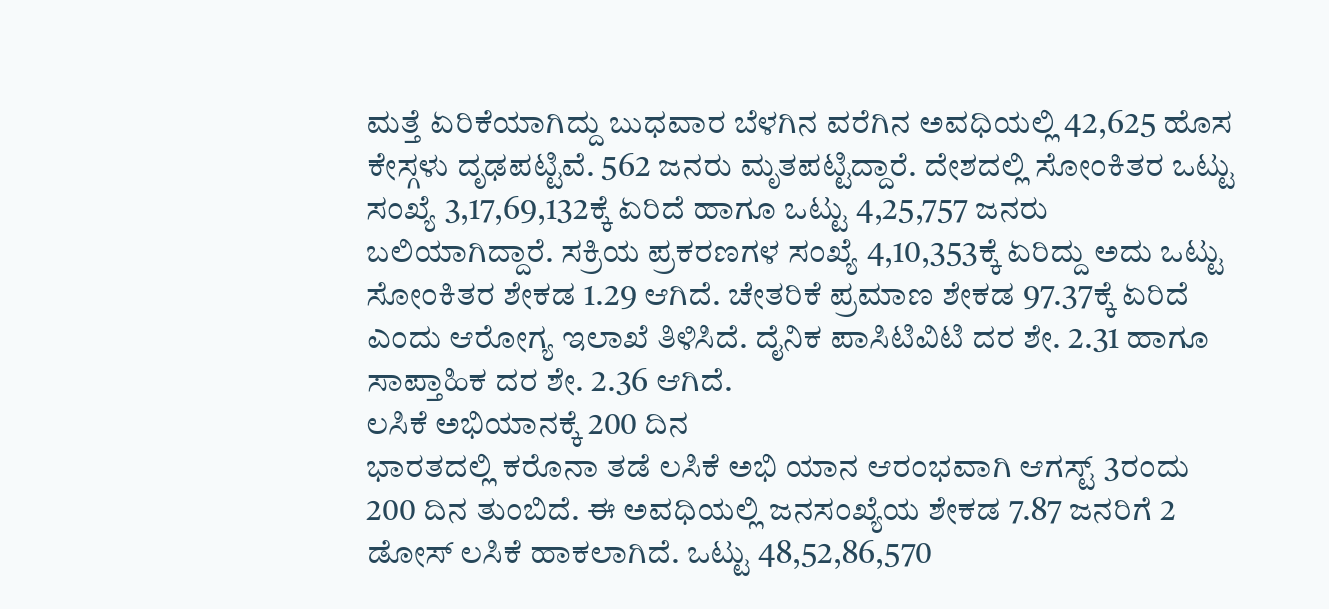ಮತ್ತೆ ಏರಿಕೆಯಾಗಿದ್ದು ಬುಧವಾರ ಬೆಳಗಿನ ವರೆಗಿನ ಅವಧಿಯಲ್ಲಿ 42,625 ಹೊಸ ಕೇಸ್ಗಳು ದೃಢಪಟ್ಟಿವೆ. 562 ಜನರು ಮೃತಪಟ್ಟಿದ್ದಾರೆ. ದೇಶದಲ್ಲಿ ಸೋಂಕಿತರ ಒಟ್ಟು ಸಂಖ್ಯೆ 3,17,69,132ಕ್ಕೆ ಏರಿದೆ ಹಾಗೂ ಒಟ್ಟು 4,25,757 ಜನರು ಬಲಿಯಾಗಿದ್ದಾರೆ. ಸಕ್ರಿಯ ಪ್ರಕರಣಗಳ ಸಂಖ್ಯೆ 4,10,353ಕ್ಕೆ ಏರಿದ್ದು ಅದು ಒಟ್ಟು ಸೋಂಕಿತರ ಶೇಕಡ 1.29 ಆಗಿದೆ. ಚೇತರಿಕೆ ಪ್ರಮಾಣ ಶೇಕಡ 97.37ಕ್ಕೆ ಏರಿದೆ ಎಂದು ಆರೋಗ್ಯ ಇಲಾಖೆ ತಿಳಿಸಿದೆ. ದೈನಿಕ ಪಾಸಿಟಿವಿಟಿ ದರ ಶೇ. 2.31 ಹಾಗೂ ಸಾಪ್ತಾಹಿಕ ದರ ಶೇ. 2.36 ಆಗಿದೆ.
ಲಸಿಕೆ ಅಭಿಯಾನಕ್ಕೆ 200 ದಿನ
ಭಾರತದಲ್ಲಿ ಕರೊನಾ ತಡೆ ಲಸಿಕೆ ಅಭಿ ಯಾನ ಆರಂಭವಾಗಿ ಆಗಸ್ಟ್ 3ರಂದು 200 ದಿನ ತುಂಬಿದೆ. ಈ ಅವಧಿಯಲ್ಲಿ ಜನಸಂಖ್ಯೆಯ ಶೇಕಡ 7.87 ಜನರಿಗೆ 2 ಡೋಸ್ ಲಸಿಕೆ ಹಾಕಲಾಗಿದೆ. ಒಟ್ಟು 48,52,86,570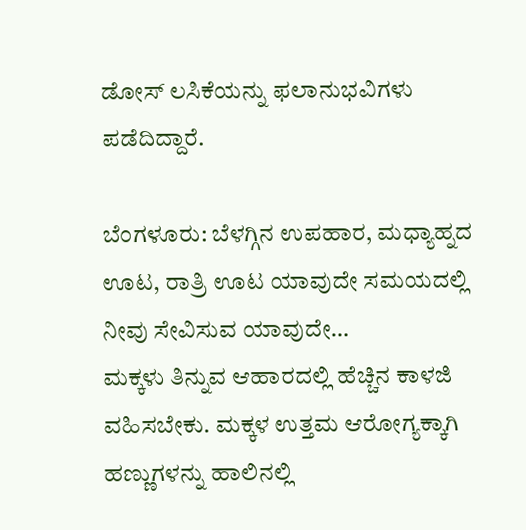ಡೋಸ್ ಲಸಿಕೆಯನ್ನು ಫಲಾನುಭವಿಗಳು ಪಡೆದಿದ್ದಾರೆ.

ಬೆಂಗಳೂರು: ಬೆಳಗ್ಗಿನ ಉಪಹಾರ, ಮಧ್ಯಾಹ್ನದ ಊಟ, ರಾತ್ರಿ ಊಟ ಯಾವುದೇ ಸಮಯದಲ್ಲಿ ನೀವು ಸೇವಿಸುವ ಯಾವುದೇ…
ಮಕ್ಕಳು ತಿನ್ನುವ ಆಹಾರದಲ್ಲಿ ಹೆಚ್ಚಿನ ಕಾಳಜಿ ವಹಿಸಬೇಕು. ಮಕ್ಕಳ ಉತ್ತಮ ಆರೋಗ್ಯಕ್ಕಾಗಿ ಹಣ್ಣುಗಳನ್ನು ಹಾಲಿನಲ್ಲಿ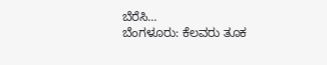ಬೆರೆಸಿ…
ಬೆಂಗಳೂರು: ಕೆಲವರು ತೂಕ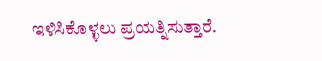ಇಳಿಸಿಕೊಳ್ಳಲು ಪ್ರಯತ್ನಿಸುತ್ತಾರೆ.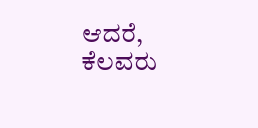ಆದರೆ, ಕೆಲವರು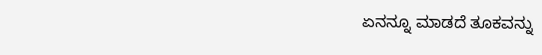ಏನನ್ನೂ ಮಾಡದೆ ತೂಕವನ್ನು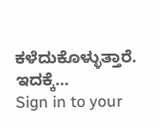ಕಳೆದುಕೊಳ್ಳುತ್ತಾರೆ. ಇದಕ್ಕೆ…
Sign in to your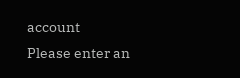account
Please enter an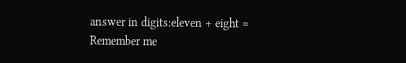answer in digits:eleven + eight =
Remember me